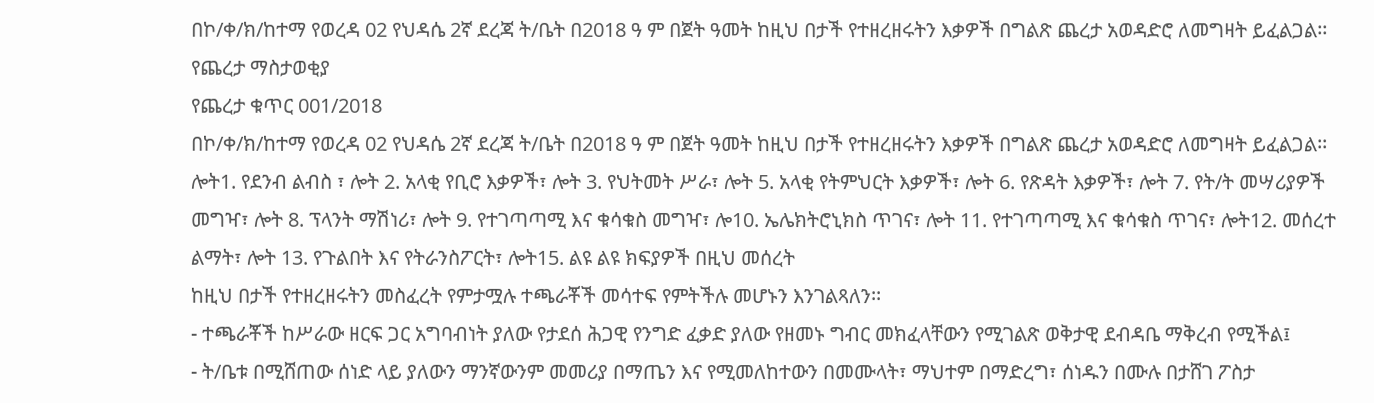በኮ/ቀ/ክ/ከተማ የወረዳ 02 የህዳሴ 2ኛ ደረጃ ት/ቤት በ2018 ዓ ም በጀት ዓመት ከዚህ በታች የተዘረዘሩትን እቃዎች በግልጽ ጨረታ አወዳድሮ ለመግዛት ይፈልጋል፡፡
የጨረታ ማስታወቂያ
የጨረታ ቁጥር 001/2018
በኮ/ቀ/ክ/ከተማ የወረዳ 02 የህዳሴ 2ኛ ደረጃ ት/ቤት በ2018 ዓ ም በጀት ዓመት ከዚህ በታች የተዘረዘሩትን እቃዎች በግልጽ ጨረታ አወዳድሮ ለመግዛት ይፈልጋል፡፡
ሎት1. የደንብ ልብስ ፣ ሎት 2. አላቂ የቢሮ እቃዎች፣ ሎት 3. የህትመት ሥራ፣ ሎት 5. አላቂ የትምህርት እቃዎች፣ ሎት 6. የጽዳት እቃዎች፣ ሎት 7. የት/ት መሣሪያዎች መግዣ፣ ሎት 8. ፕላንት ማሽነሪ፣ ሎት 9. የተገጣጣሚ እና ቁሳቁስ መግዣ፣ ሎ10. ኤሌክትሮኒክስ ጥገና፣ ሎት 11. የተገጣጣሚ እና ቁሳቁስ ጥገና፣ ሎት12. መሰረተ ልማት፣ ሎት 13. የጉልበት እና የትራንስፖርት፣ ሎት15. ልዩ ልዩ ክፍያዎች በዚህ መሰረት
ከዚህ በታች የተዘረዘሩትን መስፈረት የምታሟሉ ተጫራቾች መሳተፍ የምትችሉ መሆኑን እንገልጻለን፡፡
- ተጫራቾች ከሥራው ዘርፍ ጋር አግባብነት ያለው የታደሰ ሕጋዊ የንግድ ፈቃድ ያለው የዘመኑ ግብር መክፈላቸውን የሚገልጽ ወቅታዊ ደብዳቤ ማቅረብ የሚችል፤
- ት/ቤቱ በሚሸጠው ሰነድ ላይ ያለውን ማንኛውንም መመሪያ በማጤን እና የሚመለከተውን በመሙላት፣ ማህተም በማድረግ፣ ሰነዱን በሙሉ በታሸገ ፖስታ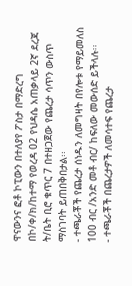ዋናውንና ፎቶ ኮፒውን በተለያየ ፖስታ በማድረግ በኮ/ቀ/ክ/ከተማ የወረዳ 02 የህዳሴ አጠቃላይ 2ኛ ደረጃ ት/ቤት ቢሮ ቁጥር 7 በተዘጋጀው የጨረታ ሳጥን ውስጥ ማስገባት ይጠበቅበታል፡፡
- ተጫራቾች የጨረታ ሰነዱን ለመግዛት በየሎቱ የማይመለስ 100 ብር /አንድ መቶ ብር/ ከፍለው መውሰድ ይችላሉ፡፡
- ተጫራቾች በጨረታዎች ለመሳተፍ የጨረታ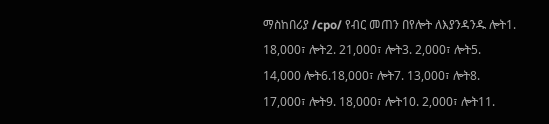ማስከበሪያ /cpo/ የብር መጠን በየሎት ለእያንዳንዱ ሎት1. 18,000፣ ሎት2. 21,000፣ ሎት3. 2,000፣ ሎት5. 14,000 ሎት6.18,000፣ ሎት7. 13,000፣ ሎት8. 17,000፣ ሎት9. 18,000፣ ሎት10. 2,000፣ ሎት11.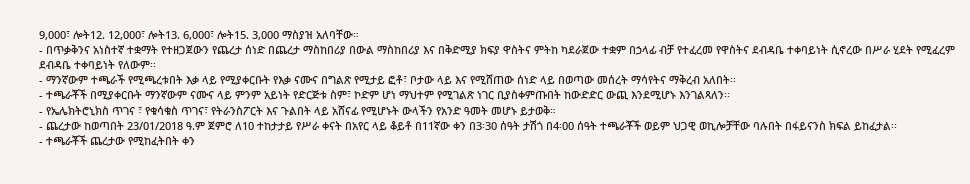9,000፣ ሎት12. 12,000፣ ሎት13. 6,000፣ ሎት15. 3,000 ማስያዝ አለባቸው።
- በጥቃቅንና አነስተኛ ተቋማት የተዘጋጀውን የጨረታ ሰነድ በጨረታ ማስከበሪያ በውል ማስከበሪያ እና በቅድሚያ ክፍያ ዋስትና ምትከ ካደራጀው ተቋም በኃላፊ ብቻ የተፈረመ የዋስትና ደብዳቤ ተቀባይነት ሲኖረው በሥራ ሂደት የሚፈረም ደብዳቤ ተቀባይነት የለውም፡፡
- ማንኛውም ተጫራች የሚጫረቱበት እቃ ላይ የሚያቀርቡት የእቃ ናሙና በግልጽ የሚታይ ፎቶ፣ ቦታው ላይ እና የሚሸጠው ሰነድ ላይ በወጣው መሰረት ማሳየትና ማቅረብ አለበት፡፡
- ተጫራቾች በሚያቀርቡት ማንኛውም ናሙና ላይ ምንም አይነት የድርጅቱ ስም፣ ኮድም ሆነ ማህተም የሚገልጽ ነገር ቢያስቀምጡበት ከውድድር ውጪ እንደሚሆኑ እንገልጻለን፡፡
- የኤሌክትሮኒክስ ጥገና ፣ የቁሳቁስ ጥገና፣ የትራንስፖርት እና ጉልበት ላይ አሸናፊ የሚሆኑት ውላችን የአንድ ዓመት መሆኑ ይታወቅ።
- ጨረታው ከወጣበት 23/01/2018 ዓ.ም ጀምሮ ለ10 ተከታታይ የሥራ ቀናት በአየር ላይ ቆይቶ በ11ኛው ቀን በ3፡30 ሰዓት ታሽጎ በ4፡00 ሰዓት ተጫራቾች ወይም ህጋዊ ወኪሎቻቸው ባሉበት በፋይናንስ ክፍል ይከፈታል፡፡
- ተጫራቾች ጨረታው የሚከፈትበት ቀን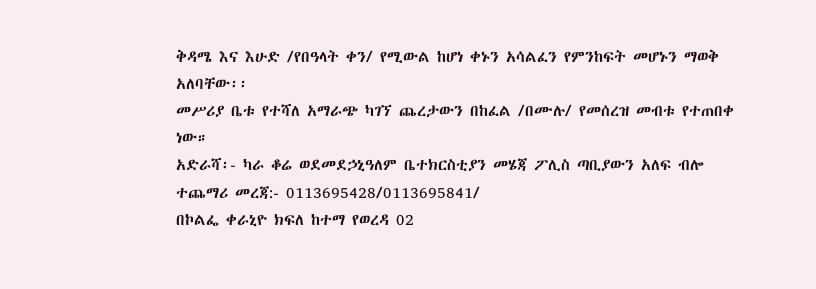ቅዳሜ እና እሁድ /የበዓላት ቀን/ የሚውል ከሆነ ቀኑን አሳልፈን የምንከፍት መሆኑን ማወቅ አለባቸው፡፡
መሥሪያ ቤቱ የተሻለ አማራጭ ካገኘ ጨረታውን በከፈል /በሙሉ/ የመሰረዝ መብቱ የተጠበቀ ነው።
አድራሻ፡- ካራ ቆሬ ወደመደኃኒዓለም ቤተክርስቲያን መሄጃ ፖሊስ ጣቢያውን አለፍ ብሎ
ተጨማሪ መረጃ:- 0113695428/0113695841/
በኮልፌ ቀራኒዮ ክፍለ ከተማ የወረዳ 02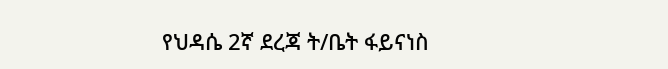የህዳሴ 2ኛ ደረጃ ት/ቤት ፋይናነስ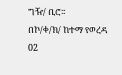ግዥ/ ቢሮ፡፡
በኮ/ቀ/ክ/ ከተማ የወረዳ 02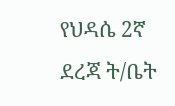የህዳሴ 2ኛ ደረጃ ት/ቤት